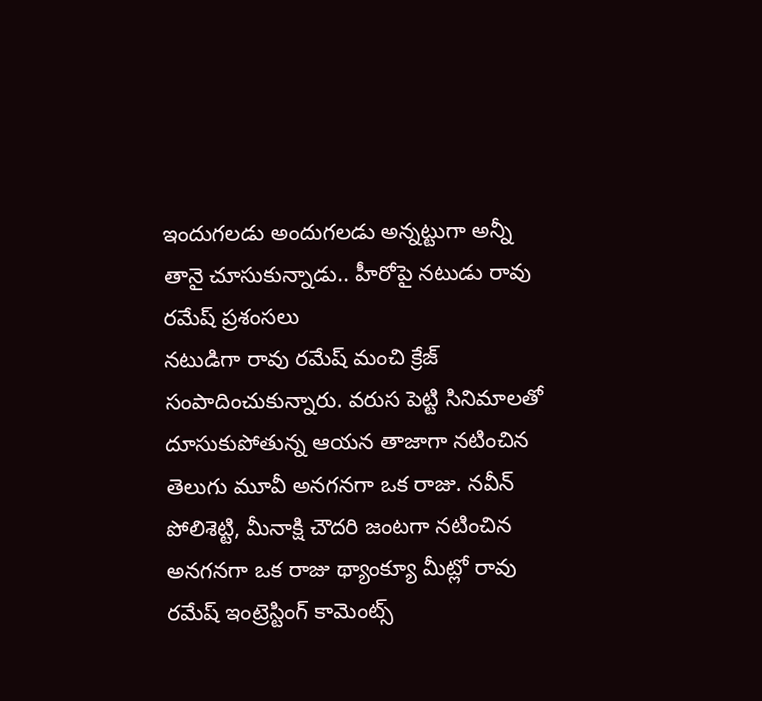ఇందుగలడు అందుగలడు అన్నట్టుగా అన్నీ తానై చూసుకున్నాడు.. హీరోపై నటుడు రావు రమేష్ ప్రశంసలు
నటుడిగా రావు రమేష్ మంచి క్రేజ్ సంపాదించుకున్నారు. వరుస పెట్టి సినిమాలతో దూసుకుపోతున్న ఆయన తాజాగా నటించిన తెలుగు మూవీ అనగనగా ఒక రాజు. నవీన్ పోలిశెట్టి, మీనాక్షి చౌదరి జంటగా నటించిన అనగనగా ఒక రాజు థ్యాంక్యూ మీట్లో రావు రమేష్ ఇంట్రెస్టింగ్ కామెంట్స్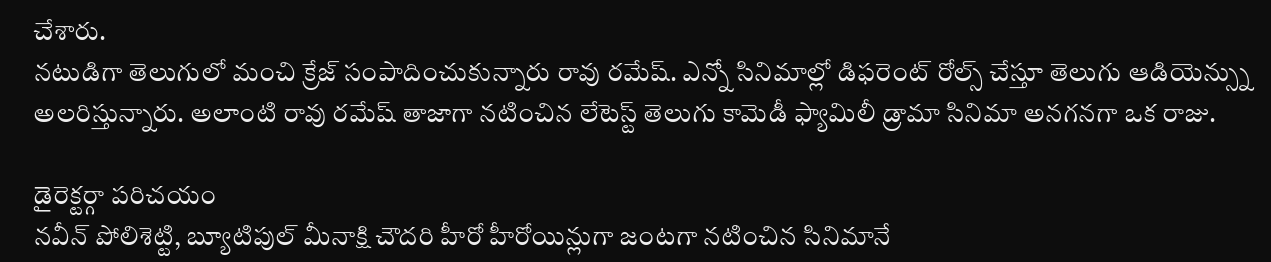చేశారు.
నటుడిగా తెలుగులో మంచి క్రేజ్ సంపాదించుకున్నారు రావు రమేష్. ఎన్నో సినిమాల్లో డిఫరెంట్ రోల్స్ చేస్తూ తెలుగు ఆడియెన్స్ను అలరిస్తున్నారు. అలాంటి రావు రమేష్ తాజాగా నటించిన లేటెస్ట్ తెలుగు కామెడీ ఫ్యామిలీ డ్రామా సినిమా అనగనగా ఒక రాజు.

డైరెక్టర్గా పరిచయం
నవీన్ పోలిశెట్టి, బ్యూటిపుల్ మీనాక్షి చౌదరి హీరో హీరోయిన్లుగా జంటగా నటించిన సినిమానే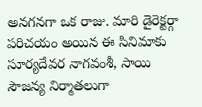అనగనగా ఒక రాజు. మారి డైరెక్టర్గా పరిచయం అయిన ఈ సినిమాకు సూర్యదేవర నాగవంశీ, సాయి సౌజన్య నిర్మాతలుగా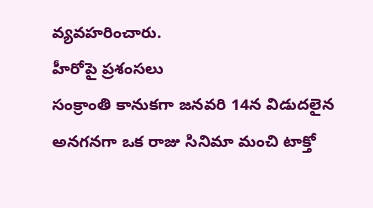వ్యవహరించారు.
హీరోపై ప్రశంసలు
సంక్రాంతి కానుకగా జనవరి 14న విడుదలైన అనగనగా ఒక రాజు సినిమా మంచి టాక్తో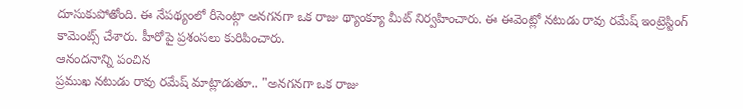దూసుకుపోతోంది. ఈ నేపథ్యంలో రీసెంట్గా అనగనగా ఒక రాజు థ్యాంక్యూ మీట్ నిర్వహించారు. ఈ ఈవెంట్లో నటుడు రావు రమేష్ ఇంట్రెస్టింగ్ కామెంట్స్ చేశారు. హీరోపై ప్రశంసలు కురిపించారు.
ఆనందనాన్ని పంచిన
ప్రముఖ నటుడు రావు రమేష్ మాట్లాడుతూ.. "అనగనగా ఒక రాజు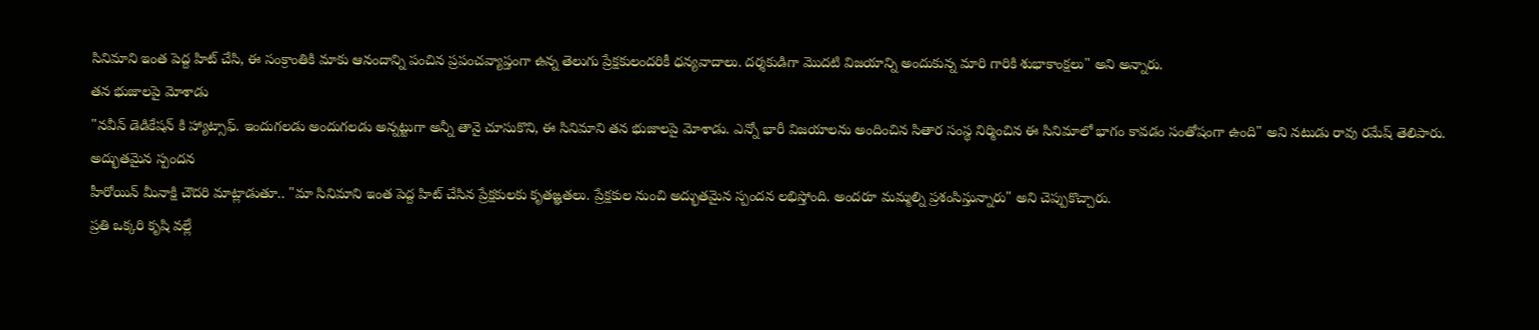సినిమాని ఇంత పెద్ద హిట్ చేసి, ఈ సంక్రాంతికి మాకు ఆనందాన్ని పంచిన ప్రపంచవ్యాప్తంగా ఉన్న తెలుగు ప్రేక్షకులందరికీ ధన్యవాదాలు. దర్శకుడిగా మొదటి విజయాన్ని అందుకున్న మారి గారికి శుభాకాంక్షలు" అని అన్నారు.
తన భుజాలపై మోశాడు
"నవీన్ డెడికేషన్ కి హ్యాట్సాఫ్. ఇందుగలడు అందుగలడు అన్నట్టుగా అన్నీ తానై చూసుకొని, ఈ సినిమాని తన భుజాలపై మోశాడు. ఎన్నో భారీ విజయాలను అందించిన సితార సంస్థ నిర్మించిన ఈ సినిమాలో భాగం కావడం సంతోషంగా ఉంది" అని నటుడు రావు రమేష్ తెలిపారు.
అద్భుతమైన స్పందన
హీరోయిన్ మీనాక్షి చౌదరి మాట్లాడుతూ.. "మా సినిమాని ఇంత పెద్ద హిట్ చేసిన ప్రేక్షకులకు కృతఙ్ఞతలు. ప్రేక్షకుల నుంచి అద్భుతమైన స్పందన లభిస్తోంది. అందరూ మమ్మల్ని ప్రశంసిస్తున్నారు" అని చెప్పుకొచ్చారు.
ప్రతి ఒక్కరి కృషి వల్లే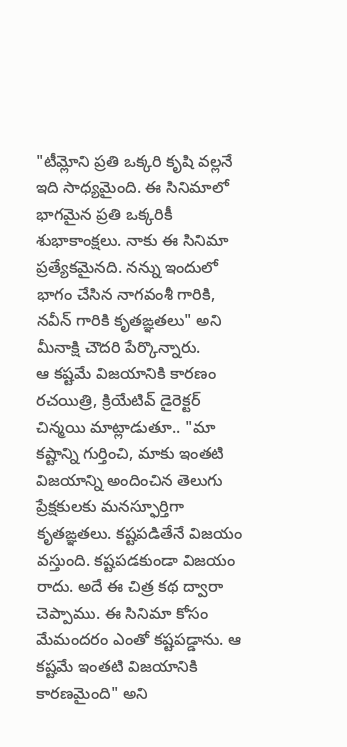"టీమ్లోని ప్రతి ఒక్కరి కృషి వల్లనే ఇది సాధ్యమైంది. ఈ సినిమాలో భాగమైన ప్రతి ఒక్కరికీ శుభాకాంక్షలు. నాకు ఈ సినిమా ప్రత్యేకమైనది. నన్ను ఇందులో భాగం చేసిన నాగవంశీ గారికి, నవీన్ గారికి కృతఙ్ఞతలు" అని మీనాక్షి చౌదరి పేర్కొన్నారు.
ఆ కష్టమే విజయానికి కారణం
రచయిత్రి, క్రియేటివ్ డైరెక్టర్ చిన్మయి మాట్లాడుతూ.. "మా కష్టాన్ని గుర్తించి, మాకు ఇంతటి విజయాన్ని అందించిన తెలుగు ప్రేక్షకులకు మనస్ఫూర్తిగా కృతఙ్ఞతలు. కష్టపడితేనే విజయం వస్తుంది. కష్టపడకుండా విజయం రాదు. అదే ఈ చిత్ర కథ ద్వారా చెప్పాము. ఈ సినిమా కోసం మేమందరం ఎంతో కష్టపడ్డాను. ఆ కష్టమే ఇంతటి విజయానికి కారణమైంది" అని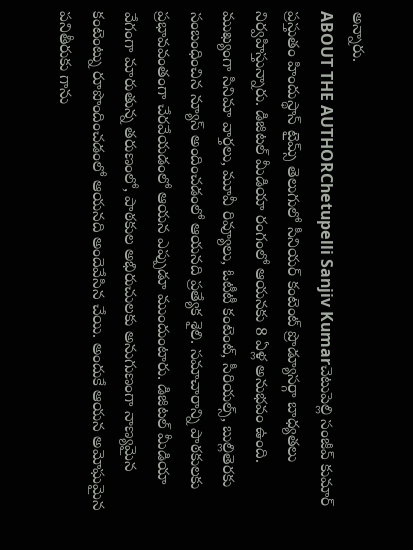అన్నారు.
ABOUT THE AUTHORChetupelli Sanjiv Kumarచెటుపెల్లి సంజీవ్ కుమార్ ప్రస్తుతం హిందుస్థాన్ టైమ్స్ తెలుగులో సీనియర్ కంటెంట్ ప్రొడ్యూసర్గా బాధ్యతలు నిర్వహిస్తున్నారు. డిజిటల్ మీడియా రంగంలో ఆయనకు 8 ఏళ్ల అనుభవం ఉంది. ముఖ్యంగా సినిమా వార్తలు, మూవీ రివ్యూలు, ఓటీటీ కంటెంట్, సీరియల్స్, బుల్లితెరకు సంబంధించిన న్యూస్ అందించడంలో ఆయనది ప్రత్యేక శైలి. సమాచారాన్ని పాఠకులకు ప్రభావవంతంగా చేరవేయడంలో ఆయన ఎప్పుడూ ముందుంటారు. డిజిటల్ మీడియా వేగంగా మారుతున్న తరుణంలో, పాఠకుల అభిరుచులకు అనుగుణంగా నాణ్యమైన కంటెంట్ను రూపొందించడంలో ఆయనది అందెవేసిన చేయి. అందుకే ఆయన అమోఘమైన పనితీరుకు గాను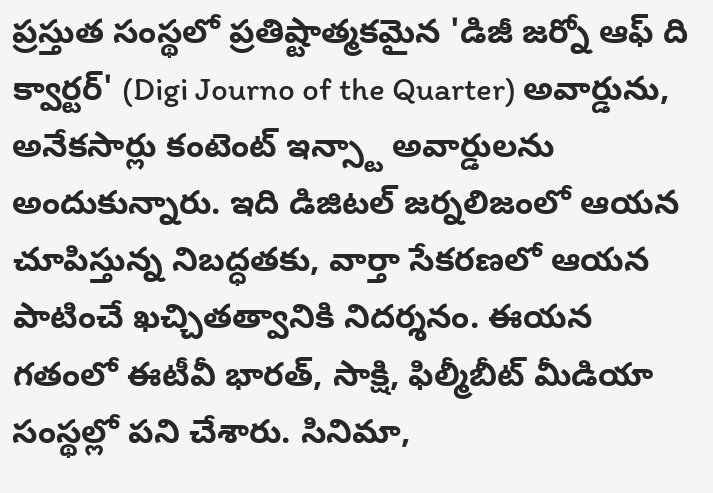ప్రస్తుత సంస్థలో ప్రతిష్టాత్మకమైన 'డిజీ జర్నో ఆఫ్ ది క్వార్టర్' (Digi Journo of the Quarter) అవార్డును, అనేకసార్లు కంటెంట్ ఇన్స్టా అవార్డులను అందుకున్నారు. ఇది డిజిటల్ జర్నలిజంలో ఆయన చూపిస్తున్న నిబద్ధతకు, వార్తా సేకరణలో ఆయన పాటించే ఖచ్చితత్వానికి నిదర్శనం. ఈయన గతంలో ఈటీవీ భారత్, సాక్షి, ఫిల్మీబీట్ మీడియా సంస్థల్లో పని చేశారు. సినిమా,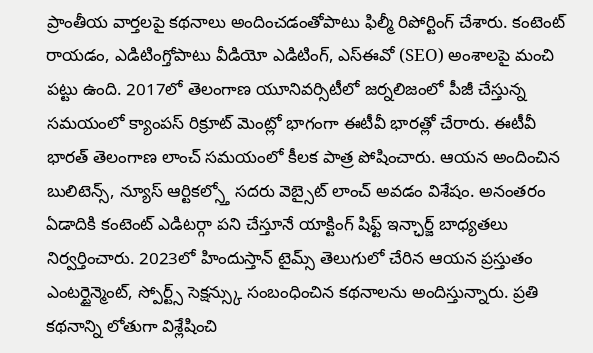ప్రాంతీయ వార్తలపై కథనాలు అందించడంతోపాటు ఫిల్మీ రిపోర్టింగ్ చేశారు. కంటెంట్ రాయడం, ఎడిటింగ్తోపాటు వీడియో ఎడిటింగ్, ఎస్ఈవో (SEO) అంశాలపై మంచి పట్టు ఉంది. 2017లో తెలంగాణ యూనివర్సిటీలో జర్నలిజంలో పీజీ చేస్తున్న సమయంలో క్యాంపస్ రిక్రూట్ మెంట్లో భాగంగా ఈటీవీ భారత్లో చేరారు. ఈటీవీ భారత్ తెలంగాణ లాంచ్ సమయంలో కీలక పాత్ర పోషించారు. ఆయన అందించిన బులిటెన్స్, న్యూస్ ఆర్టికల్స్తో సదరు వెబ్సైట్ లాంచ్ అవడం విశేషం. అనంతరం ఏడాదికి కంటెంట్ ఎడిటర్గా పని చేస్తూనే యాక్టింగ్ షిఫ్ట్ ఇన్ఛార్జ్ బాధ్యతలు నిర్వర్తించారు. 2023లో హిందుస్తాన్ టైమ్స్ తెలుగులో చేరిన ఆయన ప్రస్తుతం ఎంటర్టైన్మెంట్, స్పోర్ట్స్ సెక్షన్స్కు సంబంధించిన కథనాలను అందిస్తున్నారు. ప్రతి కథనాన్ని లోతుగా విశ్లేషించి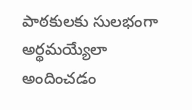పాఠకులకు సులభంగా అర్థమయ్యేలా అందించడం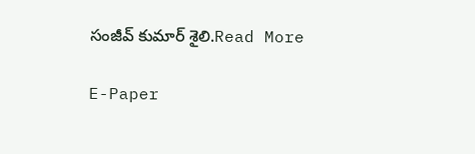సంజీవ్ కుమార్ శైలి.Read More

E-Paper